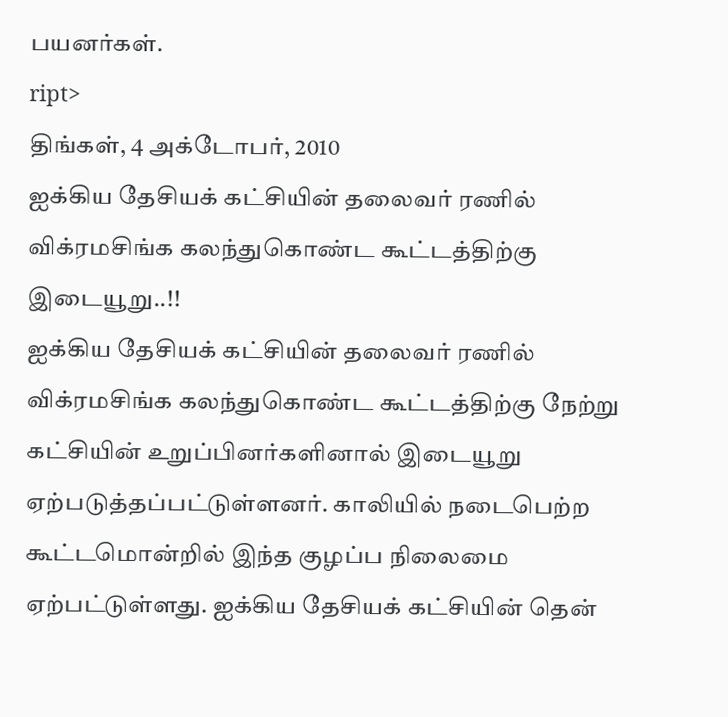பயனர்கள்.
ript>
திங்கள், 4 அக்டோபர், 2010
ஐக்கிய தேசியக் கட்சியின் தலைவர் ரணில் விக்ரமசிங்க கலந்துகொண்ட கூட்டத்திற்கு இடையூறு..!!
ஐக்கிய தேசியக் கட்சியின் தலைவர் ரணில் விக்ரமசிங்க கலந்துகொண்ட கூட்டத்திற்கு நேற்று கட்சியின் உறுப்பினர்களினால் இடையூறு ஏற்படுத்தப்பட்டுள்ளனர். காலியில் நடைபெற்ற கூட்டமொன்றில் இந்த குழப்ப நிலைமை ஏற்பட்டுள்ளது. ஐக்கிய தேசியக் கட்சியின் தென்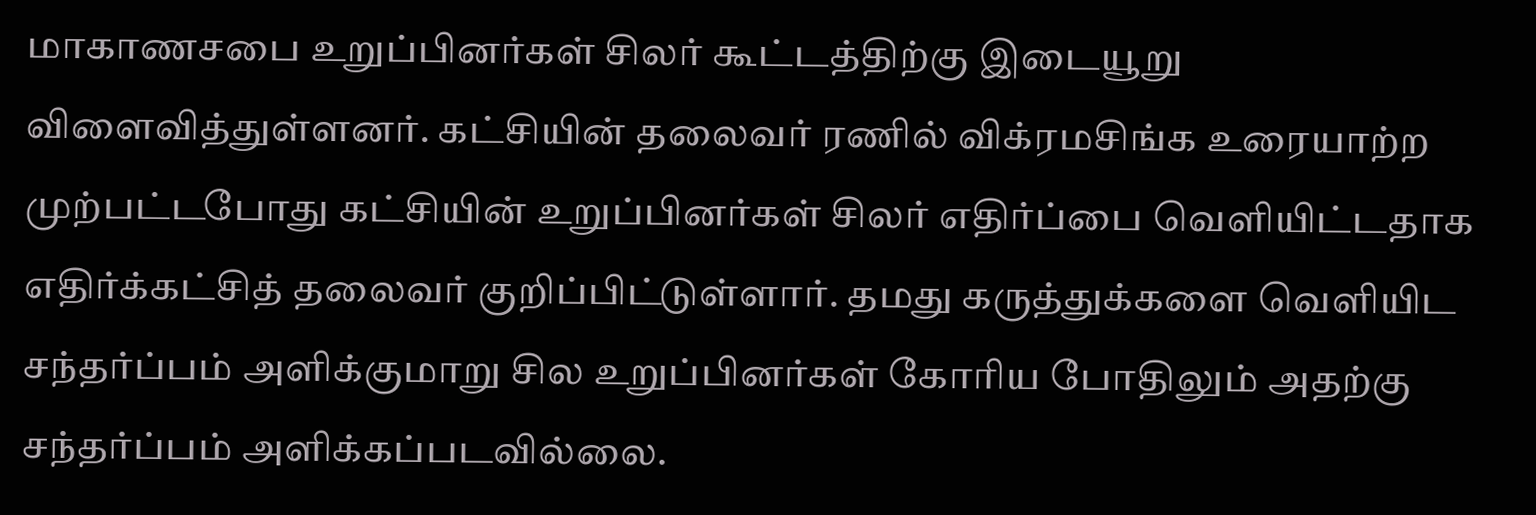மாகாணசபை உறுப்பினர்கள் சிலர் கூட்டத்திற்கு இடையூறு விளைவித்துள்ளனர். கட்சியின் தலைவர் ரணில் விக்ரமசிங்க உரையாற்ற முற்பட்டபோது கட்சியின் உறுப்பினர்கள் சிலர் எதிர்ப்பை வெளியிட்டதாக எதிர்க்கட்சித் தலைவர் குறிப்பிட்டுள்ளார். தமது கருத்துக்களை வெளியிட சந்தர்ப்பம் அளிக்குமாறு சில உறுப்பினர்கள் கோரிய போதிலும் அதற்கு சந்தர்ப்பம் அளிக்கப்படவில்லை.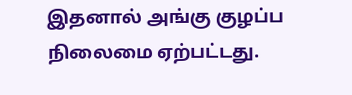இதனால் அங்கு குழப்ப நிலைமை ஏற்பட்டது.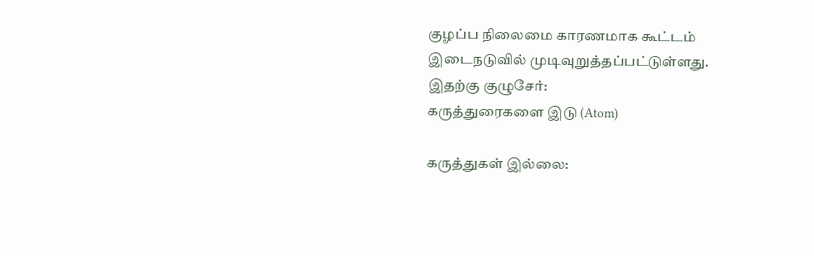குழப்ப நிலைமை காரணமாக கூட்டம் இடைநடுவில் முடிவுறுத்தப்பட்டுள்ளது.
இதற்கு குழுசேர்:
கருத்துரைகளை இடு (Atom)

கருத்துகள் இல்லை: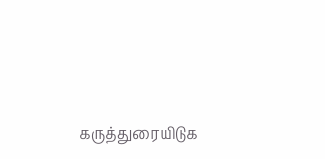கருத்துரையிடுக